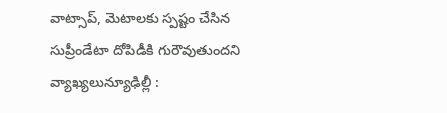వాట్సాప్, మెటాలకు స్పష్టం చేసిన సుప్రీండేటా దోపిడీకి గురౌవుతుందని వ్యాఖ్యలున్యూఢిల్లీ :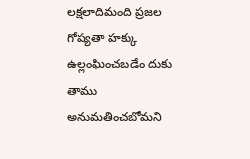లక్షలాదిమంది ప్రజల గోప్యతా హక్కు ఉల్లంఘించబడేం దుకు తాము అనుమతించబోమని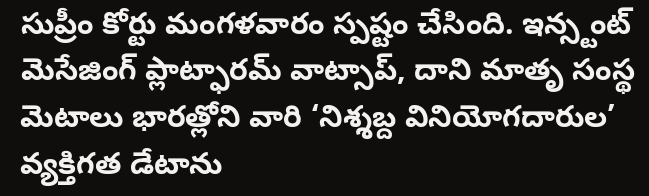సుప్రీం కోర్టు మంగళవారం స్పష్టం చేసింది. ఇన్స్టంట్ మెసేజింగ్ ప్లాట్ఫారమ్ వాట్సాప్, దాని మాతృ సంస్థ మెటాలు భారత్లోని వారి ‘నిశ్శబ్ద వినియోగదారుల’ వ్యక్తిగత డేటాను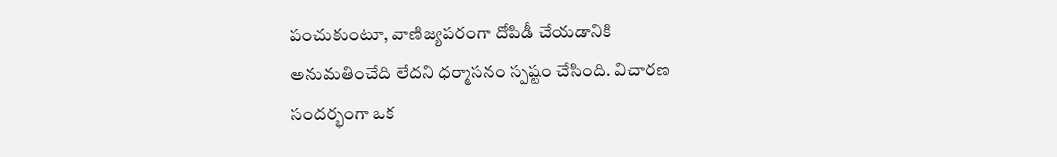పంచుకుంటూ, వాణిజ్యపరంగా దోపిడీ చేయడానికి అనుమతించేది లేదని ధర్మాసనం స్పష్టం చేసింది. విచారణ సందర్భంగా ఒక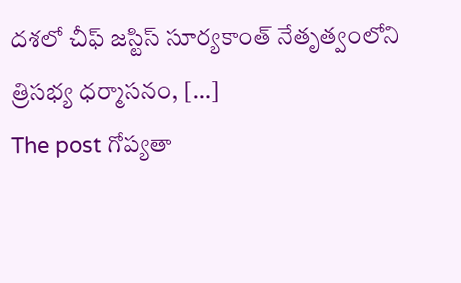దశలో చీఫ్ జస్టిస్ సూర్యకాంత్ నేతృత్వంలోని త్రిసభ్య ధర్మాసనం, […]
The post గోప్యతా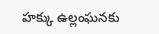హక్కు ఉల్లంఘనకు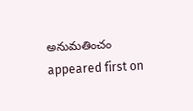అనుమతించం appeared first on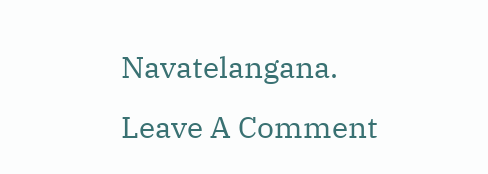Navatelangana.
Leave A Comment